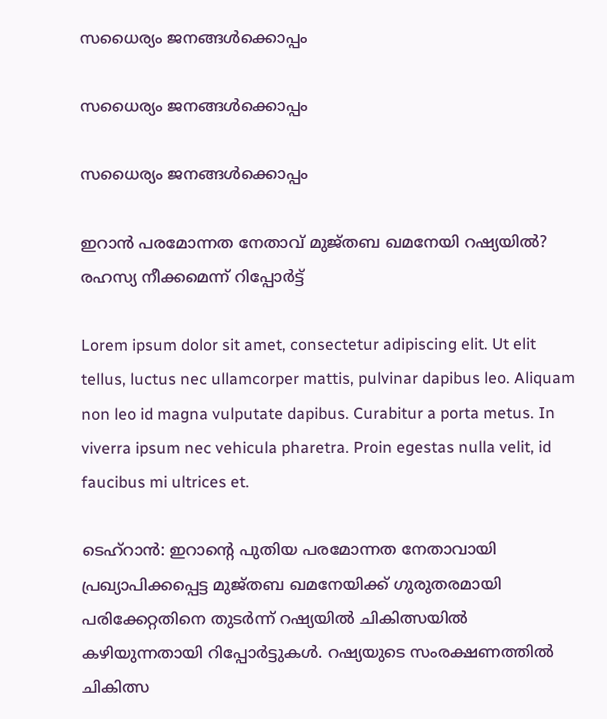സധൈര്യം ജനങ്ങൾക്കൊപ്പം

സധൈര്യം ജനങ്ങൾക്കൊപ്പം

സധൈര്യം ജനങ്ങൾക്കൊപ്പം

ഇറാൻ പരമോന്നത നേതാവ് മുജ്തബ ഖമനേയി റഷ്യയിൽ? രഹസ്യ നീക്കമെന്ന് റിപ്പോർട്ട്

Lorem ipsum dolor sit amet, consectetur adipiscing elit. Ut elit tellus, luctus nec ullamcorper mattis, pulvinar dapibus leo. Aliquam non leo id magna vulputate dapibus. Curabitur a porta metus. In viverra ipsum nec vehicula pharetra. Proin egestas nulla velit, id faucibus mi ultrices et.

ടെഹ്റാൻ: ഇറാന്റെ പുതിയ പരമോന്നത നേതാവായി പ്രഖ്യാപിക്കപ്പെട്ട മുജ്തബ ഖമനേയിക്ക് ഗുരുതരമായി പരിക്കേറ്റതിനെ തുടർന്ന് റഷ്യയിൽ ചികിത്സയിൽ കഴിയുന്നതായി റിപ്പോർട്ടുകൾ. റഷ്യയുടെ സംരക്ഷണത്തിൽ ചികിത്സ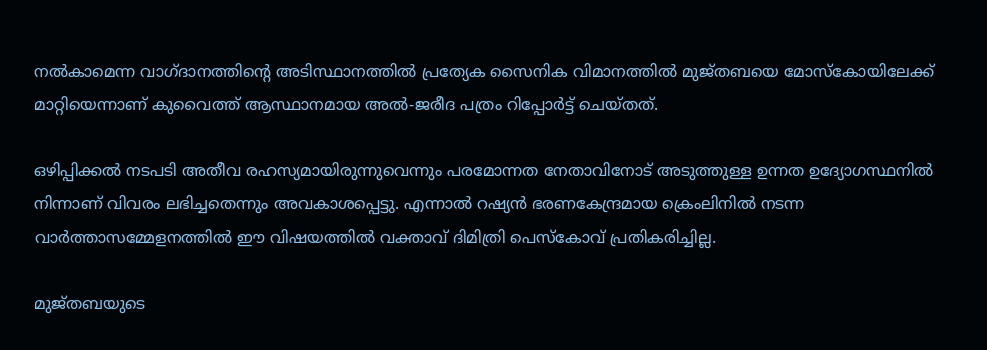നൽകാമെന്ന വാഗ്ദാനത്തിന്റെ അടിസ്ഥാനത്തിൽ പ്രത്യേക സൈനിക വിമാനത്തിൽ മുജ്തബയെ മോസ്‌കോയിലേക്ക് മാറ്റിയെന്നാണ് കുവൈത്ത് ആസ്ഥാനമായ അൽ-ജരീദ പത്രം റിപ്പോർട്ട് ചെയ്തത്.

ഒഴിപ്പിക്കൽ നടപടി അതീവ രഹസ്യമായിരുന്നുവെന്നും പരമോന്നത നേതാവിനോട് അടുത്തുള്ള ഉന്നത ഉദ്യോഗസ്ഥനിൽ നിന്നാണ് വിവരം ലഭിച്ചതെന്നും അവകാശപ്പെട്ടു. എന്നാൽ റഷ്യൻ ഭരണകേന്ദ്രമായ ക്രെംലിനിൽ നടന്ന വാർത്താസമ്മേളനത്തിൽ ഈ വിഷയത്തിൽ വക്താവ് ദിമിത്രി പെസ്കോവ് പ്രതികരിച്ചില്ല.

മുജ്തബയുടെ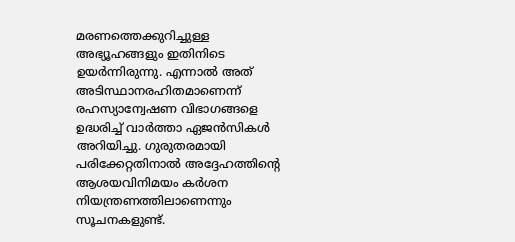മരണത്തെക്കുറിച്ചുള്ള അഭ്യൂഹങ്ങളും ഇതിനിടെ ഉയർന്നിരുന്നു. എന്നാൽ അത് അടിസ്ഥാനരഹിതമാണെന്ന് രഹസ്യാന്വേഷണ വിഭാഗങ്ങളെ ഉദ്ധരിച്ച് വാർത്താ ഏജൻസികൾ അറിയിച്ചു. ഗുരുതരമായി പരിക്കേറ്റതിനാൽ അദ്ദേഹത്തിന്റെ ആശയവിനിമയം കർശന നിയന്ത്രണത്തിലാണെന്നും സൂചനകളുണ്ട്.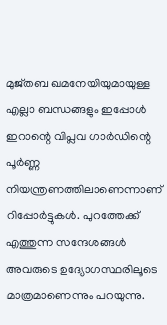മുജ്തബ ഖമനേയിയുമായുള്ള എല്ലാ ബന്ധങ്ങളും ഇപ്പോൾ ഇറാന്റെ വിപ്ലവ ഗാർഡിന്റെ പൂർണ്ണ നിയന്ത്രണത്തിലാണെന്നാണ് റിപ്പോർട്ടുകൾ. പുറത്തേക്ക് എത്തുന്ന സന്ദേശങ്ങൾ അവരുടെ ഉദ്യോഗസ്ഥരിലൂടെ മാത്രമാണെന്നും പറയുന്നു.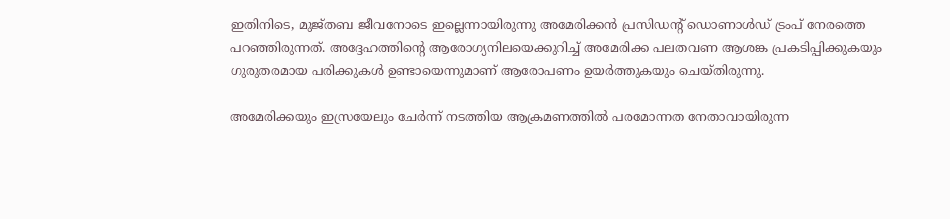ഇതിനിടെ, മുജ്തബ ജീവനോടെ ഇല്ലെന്നായിരുന്നു അമേരിക്കൻ പ്രസിഡന്റ് ഡൊണാൾഡ് ട്രംപ് നേരത്തെ പറഞ്ഞിരുന്നത്. അദ്ദേഹത്തിന്റെ ആരോഗ്യനിലയെക്കുറിച്ച് അമേരിക്ക പലതവണ ആശങ്ക പ്രകടിപ്പിക്കുകയും ഗുരുതരമായ പരിക്കുകൾ ഉണ്ടായെന്നുമാണ് ആരോപണം ഉയർത്തുകയും ചെയ്തിരുന്നു.

അമേരിക്കയും ഇസ്രയേലും ചേർന്ന് നടത്തിയ ആക്രമണത്തിൽ പരമോന്നത നേതാവായിരുന്ന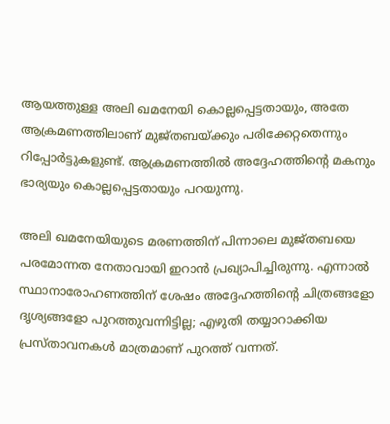ആയത്തുള്ള അലി ഖമനേയി കൊല്ലപ്പെട്ടതായും, അതേ ആക്രമണത്തിലാണ് മുജ്തബയ്ക്കും പരിക്കേറ്റതെന്നും റിപ്പോർട്ടുകളുണ്ട്. ആക്രമണത്തിൽ അദ്ദേഹത്തിന്റെ മകനും ഭാര്യയും കൊല്ലപ്പെട്ടതായും പറയുന്നു.

അലി ഖമനേയിയുടെ മരണത്തിന് പിന്നാലെ മുജ്തബയെ പരമോന്നത നേതാവായി ഇറാൻ പ്രഖ്യാപിച്ചിരുന്നു. എന്നാൽ സ്ഥാനാരോഹണത്തിന് ശേഷം അദ്ദേഹത്തിന്റെ ചിത്രങ്ങളോ ദൃശ്യങ്ങളോ പുറത്തുവന്നിട്ടില്ല; എഴുതി തയ്യാറാക്കിയ പ്രസ്താവനകൾ മാത്രമാണ് പുറത്ത് വന്നത്.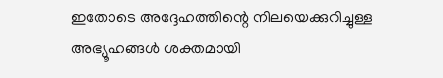ഇതോടെ അദ്ദേഹത്തിന്റെ നിലയെക്കുറിച്ചുള്ള അഭ്യൂഹങ്ങൾ ശക്തമായി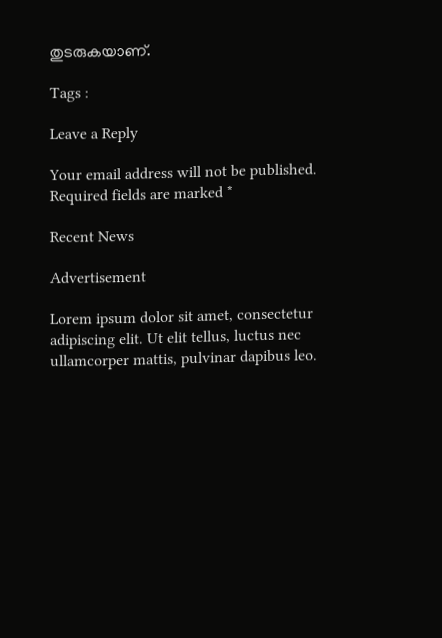തുടരുകയാണ്.

Tags :

Leave a Reply

Your email address will not be published. Required fields are marked *

Recent News

Advertisement

Lorem ipsum dolor sit amet, consectetur adipiscing elit. Ut elit tellus, luctus nec ullamcorper mattis, pulvinar dapibus leo.